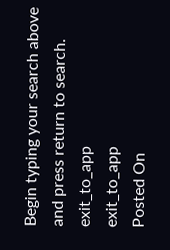Begin typing your search above and press return to search.
exit_to_app
exit_to_app
Posted On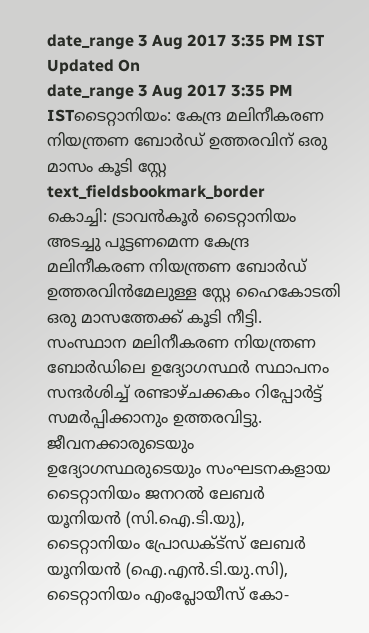date_range 3 Aug 2017 3:35 PM IST Updated On
date_range 3 Aug 2017 3:35 PM ISTടൈറ്റാനിയം: കേന്ദ്ര മലിനീകരണ നിയന്ത്രണ ബോർഡ് ഉത്തരവിന് ഒരു മാസം കൂടി സ്റ്റേ
text_fieldsbookmark_border
കൊച്ചി: ട്രാവൻകൂർ ടൈറ്റാനിയം അടച്ചു പൂട്ടണമെന്ന കേന്ദ്ര മലിനീകരണ നിയന്ത്രണ ബോർഡ് ഉത്തരവിൻമേലുള്ള സ്റ്റേ ഹൈകോടതി ഒരു മാസത്തേക്ക് കൂടി നീട്ടി. സംസ്ഥാന മലിനീകരണ നിയന്ത്രണ ബോർഡിലെ ഉദ്യോഗസ്ഥർ സ്ഥാപനം സന്ദർശിച്ച് രണ്ടാഴ്ചക്കകം റിപ്പോർട്ട് സമർപ്പിക്കാനും ഉത്തരവിട്ടു. ജീവനക്കാരുടെയും ഉദ്യോഗസ്ഥരുടെയും സംഘടനകളായ ടൈറ്റാനിയം ജനറൽ ലേബർ യൂനിയൻ (സി.ഐ.ടി.യു), ടൈറ്റാനിയം പ്രോഡക്ട്സ് ലേബർ യൂനിയൻ (ഐ.എൻ.ടി.യു.സി), ടൈറ്റാനിയം എംപ്ലോയീസ് കോ-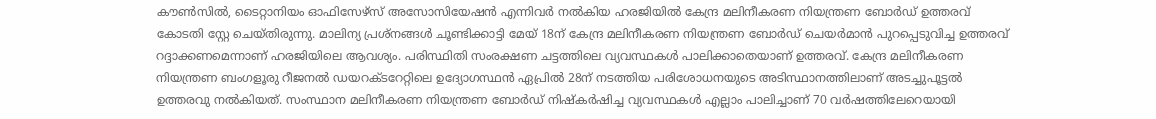കൗൺസിൽ, ടൈറ്റാനിയം ഓഫിസേഴ്സ് അസോസിയേഷൻ എന്നിവർ നൽകിയ ഹരജിയിൽ കേന്ദ്ര മലിനീകരണ നിയന്ത്രണ ബോർഡ് ഉത്തരവ് കോടതി സ്റ്റേ ചെയ്തിരുന്നു. മാലിന്യ പ്രശ്നങ്ങൾ ചൂണ്ടിക്കാട്ടി മേയ് 18ന് കേന്ദ്ര മലിനീകരണ നിയന്ത്രണ ബോർഡ് ചെയർമാൻ പുറപ്പെടുവിച്ച ഉത്തരവ് റദ്ദാക്കണമെന്നാണ് ഹരജിയിലെ ആവശ്യം. പരിസ്ഥിതി സംരക്ഷണ ചട്ടത്തിലെ വ്യവസ്ഥകൾ പാലിക്കാതെയാണ് ഉത്തരവ്. കേന്ദ്ര മലിനീകരണ നിയന്ത്രണ ബംഗളൂരു റീജനൽ ഡയറക്ടറേറ്റിലെ ഉദ്യോഗസ്ഥൻ ഏപ്രിൽ 28ന് നടത്തിയ പരിശോധനയുടെ അടിസ്ഥാനത്തിലാണ് അടച്ചുപൂട്ടൽ ഉത്തരവു നൽകിയത്. സംസ്ഥാന മലിനീകരണ നിയന്ത്രണ ബോർഡ് നിഷ്കർഷിച്ച വ്യവസ്ഥകൾ എല്ലാം പാലിച്ചാണ് 70 വർഷത്തിലേറെയായി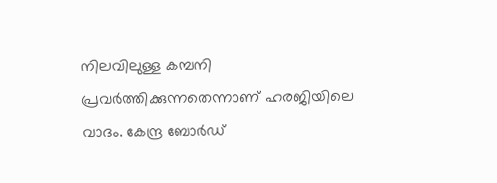നിലവിലുള്ള കമ്പനി പ്രവർത്തിക്കുന്നതെന്നാണ് ഹരജിയിലെ വാദം. കേന്ദ്ര ബോർഡ്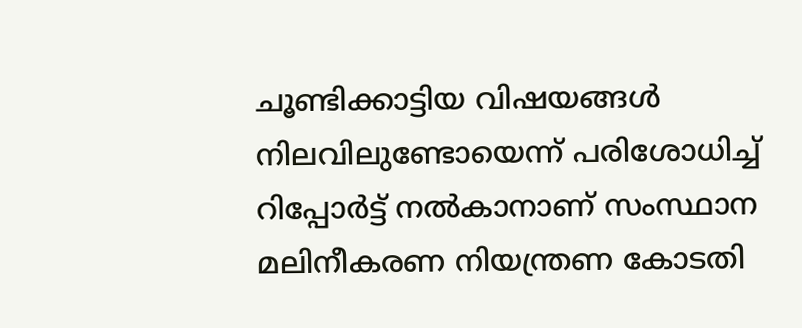ചൂണ്ടിക്കാട്ടിയ വിഷയങ്ങൾ നിലവിലുണ്ടോയെന്ന് പരിശോധിച്ച് റിപ്പോർട്ട് നൽകാനാണ് സംസ്ഥാന മലിനീകരണ നിയന്ത്രണ കോടതി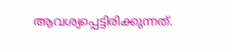ആവശ്യപ്പെട്ടിരിക്കുന്നത്.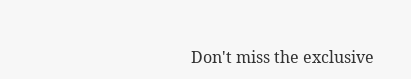Don't miss the exclusive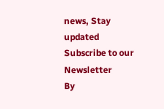news, Stay updated
Subscribe to our Newsletter
By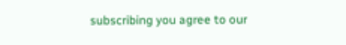subscribing you agree to our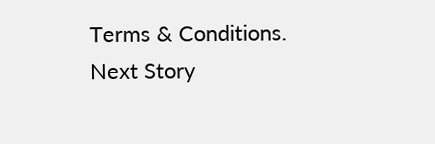Terms & Conditions.
Next Story